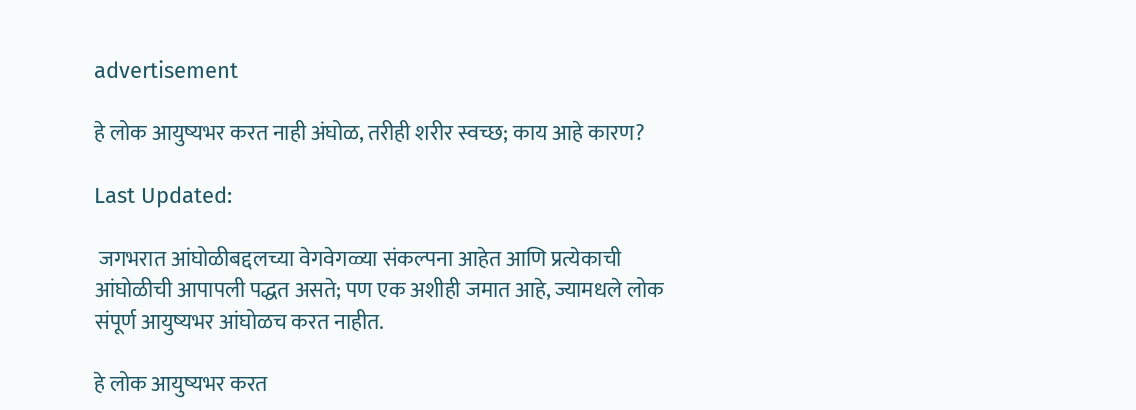advertisement

हे लोक आयुष्यभर करत नाही अंघोळ, तरीही शरीर स्वच्छ; काय आहे कारण?

Last Updated:

 जगभरात आंघोळीबद्दलच्या वेगवेगळ्या संकल्पना आहेत आणि प्रत्येकाची आंघोळीची आपापली पद्धत असते; पण एक अशीही जमात आहे, ज्यामधले लोक संपूर्ण आयुष्यभर आंघोळच करत नाहीत.

हे लोक आयुष्यभर करत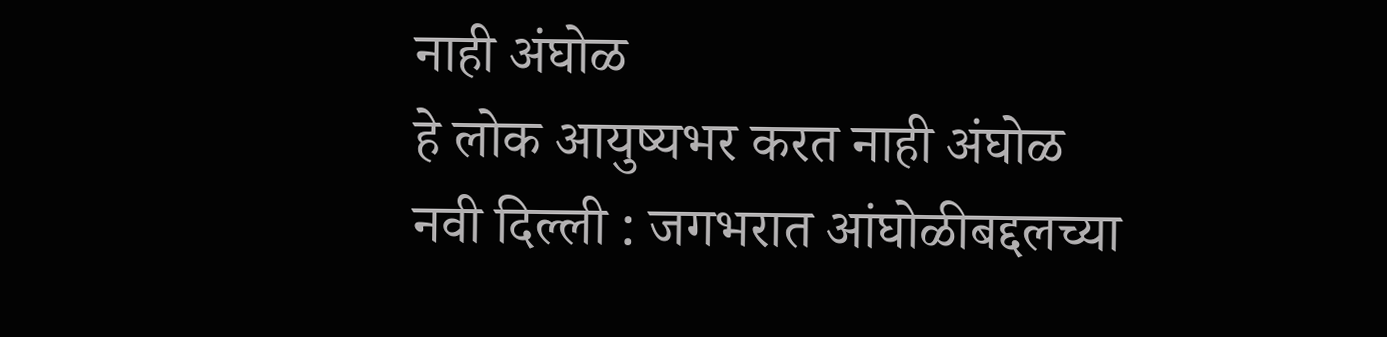नाही अंघोळ
हे लोक आयुष्यभर करत नाही अंघोळ
नवी दिल्ली : जगभरात आंघोळीबद्दलच्या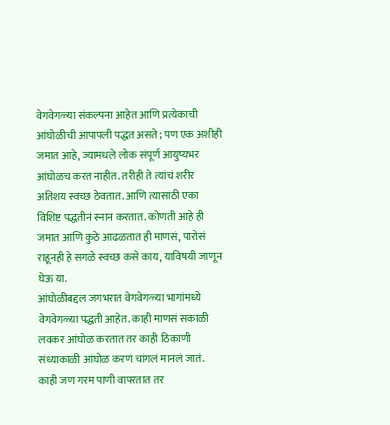वेगवेगळ्या संकल्पना आहेत आणि प्रत्येकाची आंघोळीची आपापली पद्धत असते; पण एक अशीही जमात आहे, ज्यामधले लोक संपूर्ण आयुष्यभर आंघोळच करत नाहीत. तरीही ते त्यांचं शरीर अतिशय स्वच्छ ठेवतात. आणि त्यासाठी एका विशिष्ट पद्धतीनं स्नान करतात. कोणती आहे ही जमात आणि कुठे आढळतात ही माणसं, पारोसं राहूनही हे सगळे स्वच्छ कसे काय, याविषयी जाणून घेऊ या.
आंघोळीबद्दल जगभरात वेगवेगळ्या भागांमध्ये वेगवेगळ्या पद्धती आहेत. काही माणसं सकाळी लवकर आंघोळ करतात तर काही ठिकाणी संध्याकाळी आंघोळ करणं चांगलं मानलं जातं. काही जण गरम पाणी वापरतात तर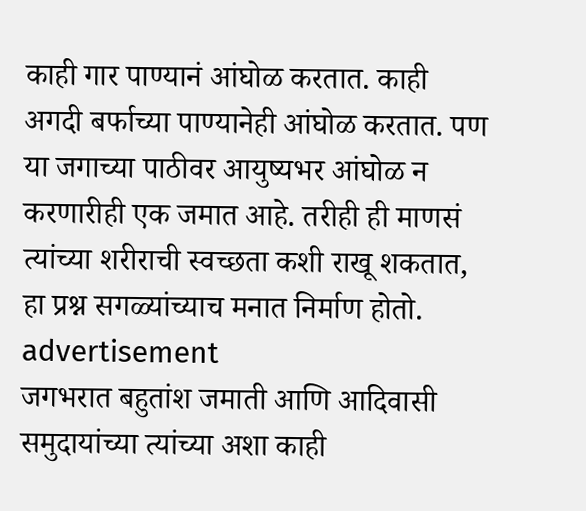काही गार पाण्यानं आंघोळ करतात. काही अगदी बर्फाच्या पाण्यानेही आंघोळ करतात. पण या जगाच्या पाठीवर आयुष्यभर आंघोळ न करणारीही एक जमात आहे. तरीही ही माणसं त्यांच्या शरीराची स्वच्छता कशी राखू शकतात, हा प्रश्न सगळ्यांच्याच मनात निर्माण होतो.
advertisement
जगभरात बहुतांश जमाती आणि आदिवासी समुदायांच्या त्यांच्या अशा काही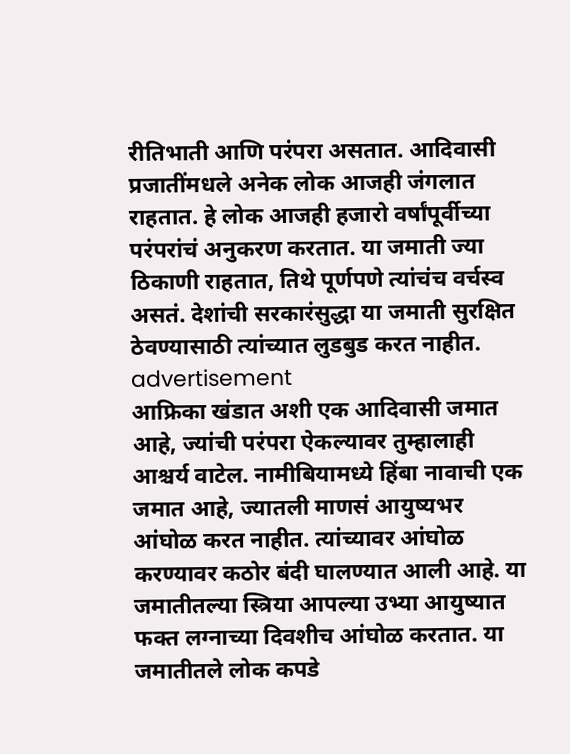रीतिभाती आणि परंपरा असतात. आदिवासी प्रजातींमधले अनेक लोक आजही जंगलात राहतात. हे लोक आजही हजारो वर्षांपूर्वीच्या परंपरांचं अनुकरण करतात. या जमाती ज्या ठिकाणी राहतात, तिथे पूर्णपणे त्यांचंच वर्चस्व असतं. देशांची सरकारंसुद्धा या जमाती सुरक्षित ठेवण्यासाठी त्यांच्यात लुडबुड करत नाहीत.
advertisement
आफ्रिका खंडात अशी एक आदिवासी जमात आहे, ज्यांची परंपरा ऐकल्यावर तुम्हालाही आश्चर्य वाटेल. नामीबियामध्ये हिंबा नावाची एक जमात आहे, ज्यातली माणसं आयुष्यभर आंघोळ करत नाहीत. त्यांच्यावर आंघोळ करण्यावर कठोर बंदी घालण्यात आली आहे. या जमातीतल्या स्त्रिया आपल्या उभ्या आयुष्यात फक्त लग्नाच्या दिवशीच आंघोळ करतात. या जमातीतले लोक कपडे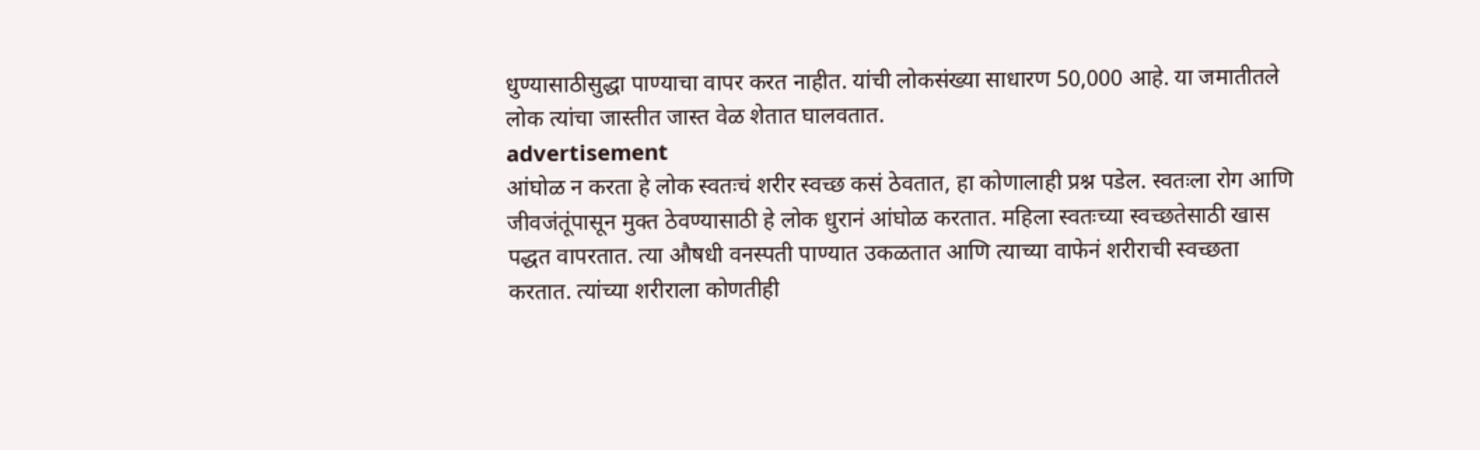धुण्यासाठीसुद्धा पाण्याचा वापर करत नाहीत. यांची लोकसंख्या साधारण 50,000 आहे. या जमातीतले लोक त्यांचा जास्तीत जास्त वेळ शेतात घालवतात.
advertisement
आंघोळ न करता हे लोक स्वतःचं शरीर स्वच्छ कसं ठेवतात, हा कोणालाही प्रश्न पडेल. स्वतःला रोग आणि जीवजंतूंपासून मुक्त ठेवण्यासाठी हे लोक धुरानं आंघोळ करतात. महिला स्वतःच्या स्वच्छतेसाठी खास पद्धत वापरतात. त्या औषधी वनस्पती पाण्यात उकळतात आणि त्याच्या वाफेनं शरीराची स्वच्छता करतात. त्यांच्या शरीराला कोणतीही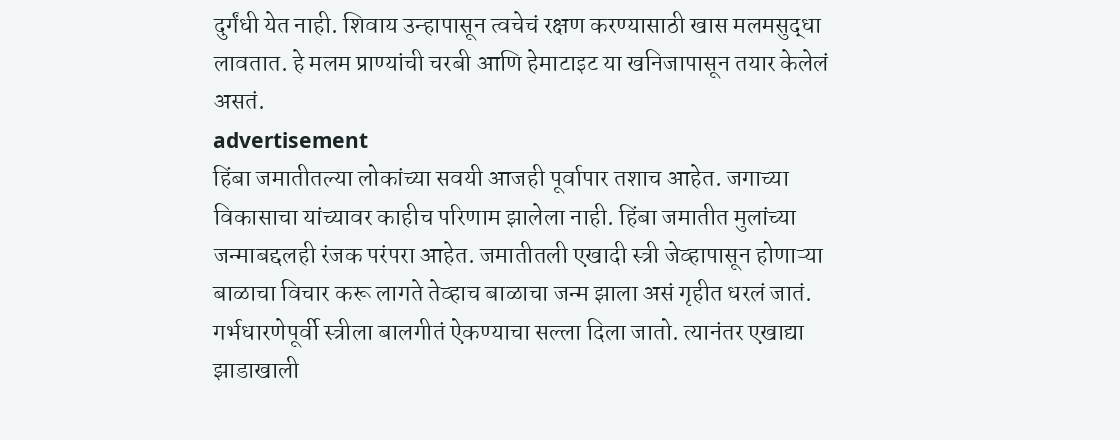दुर्गंधी येत नाही. शिवाय उन्हापासून त्वचेचं रक्षण करण्यासाठी खास मलमसुद्धा लावतात. हे मलम प्राण्यांची चरबी आणि हेमाटाइट या खनिजापासून तयार केलेलं असतं.
advertisement
हिंबा जमातीतल्या लोकांच्या सवयी आजही पूर्वापार तशाच आहेत. जगाच्या विकासाचा यांच्यावर काहीच परिणाम झालेला नाही. हिंबा जमातीत मुलांच्या जन्माबद्दलही रंजक परंपरा आहेत. जमातीतली एखादी स्त्री जेव्हापासून होणाऱ्या बाळाचा विचार करू लागते तेव्हाच बाळाचा जन्म झाला असं गृहीत धरलं जातं.
गर्भधारणेपूर्वी स्त्रीला बालगीतं ऐकण्याचा सल्ला दिला जातो. त्यानंतर एखाद्या झाडाखाली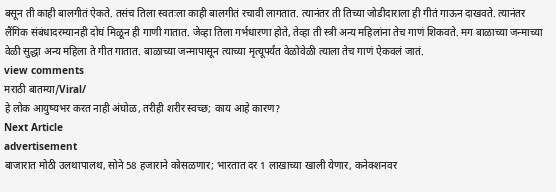बसून ती काही बालगीतं ऐकते. तसंच तिला स्वतःला काही बालगीतं रचावी लागतात. त्यानंतर ती तिच्या जोडीदाराला ही गीतं गाऊन दाखवते. त्यानंतर लैंगिक संबंधादरम्यानही दोघं मिळून ही गाणी गातात. जेव्हा तिला गर्भधारणा होते, तेव्हा ती स्त्री अन्य महिलांना तेच गाणं शिकवते. मग बाळाच्या जन्माच्या वेळी सुद्धा अन्य महिला ते गीत गातात. बाळाच्या जन्मापासून त्याच्या मृत्यूपर्यंत वेळोवेळी त्याला तेच गाणं ऐकवलं जातं.
view comments
मराठी बातम्या/Viral/
हे लोक आयुष्यभर करत नाही अंघोळ, तरीही शरीर स्वच्छ; काय आहे कारण?
Next Article
advertisement
बाजारात मोठी उलथापालथ, सोने 58 हजाराने कोसळणार; भारतात दर 1 लाखाच्या खाली येणार, कनेक्शनवर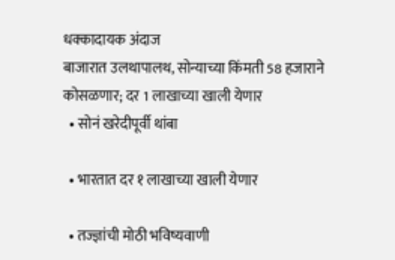धक्कादायक अंदाज
बाजारात उलथापालथ, सोन्याच्या किंमती 58 हजाराने कोसळणार; दर 1 लाखाच्या खाली येणार
  • सोनं खरेदीपूर्वी थांबा

  • भारतात दर १ लाखाच्या खाली येणार

  • तज्ज्ञांची मोठी भविष्यवाणी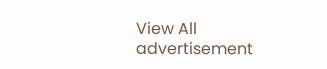View All
advertisement